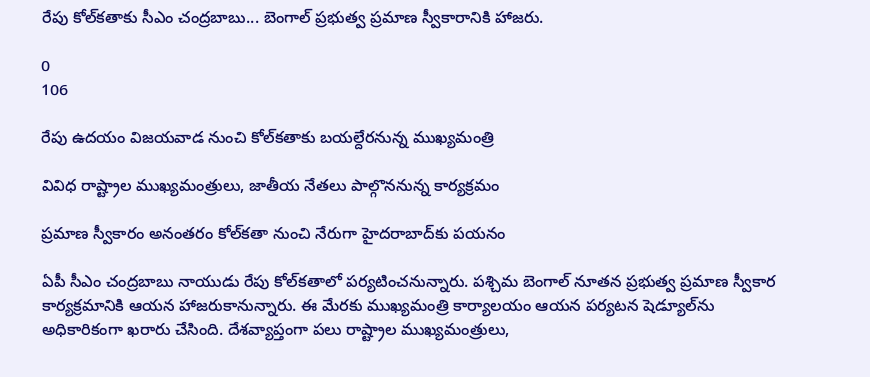రేపు కోల్‌కతాకు సీఎం చంద్రబాబు... బెంగాల్ ప్రభుత్వ ప్రమాణ స్వీకారానికి హాజరు.

0
106

రేపు ఉదయం విజయవాడ నుంచి కోల్‌కతాకు బయల్దేరనున్న ముఖ్యమంత్రి

వివిధ రాష్ట్రాల ముఖ్యమంత్రులు, జాతీయ నేతలు పాల్గొననున్న కార్యక్రమం

ప్రమాణ స్వీకారం అనంతరం కోల్‌కతా నుంచి నేరుగా హైదరాబాద్‌కు పయనం

ఏపీ సీఎం చంద్రబాబు నాయుడు రేపు కోల్‌కతాలో పర్యటించనున్నారు. పశ్చిమ బెంగాల్ నూతన ప్రభుత్వ ప్రమాణ స్వీకార కార్యక్రమానికి ఆయన హాజరుకానున్నారు. ఈ మేరకు ముఖ్యమంత్రి కార్యాలయం ఆయన పర్యటన షెడ్యూల్‌ను అధికారికంగా ఖరారు చేసింది. దేశవ్యాప్తంగా పలు రాష్ట్రాల ముఖ్యమంత్రులు,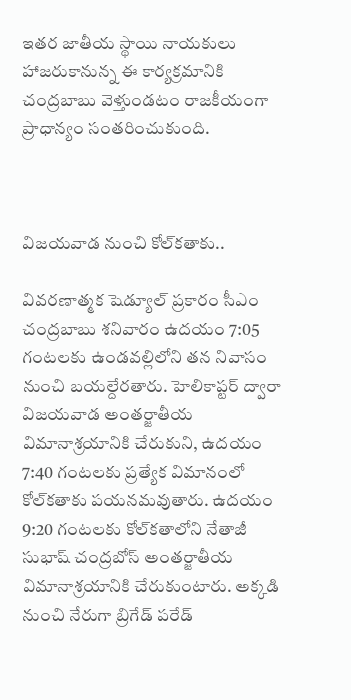ఇతర జాతీయ స్థాయి నాయకులు హాజరుకానున్న ఈ కార్యక్రమానికి చంద్రబాబు వెళ్తుండటం రాజకీయంగా ప్రాధాన్యం సంతరించుకుంది.



విజయవాడ నుంచి కోల్‌కతాకు..

వివరణాత్మక షెడ్యూల్ ప్రకారం సీఎం చంద్రబాబు శనివారం ఉదయం 7:05 గంటలకు ఉండవల్లిలోని తన నివాసం నుంచి బయల్దేరతారు. హెలికాప్టర్ ద్వారా విజయవాడ అంతర్జాతీయ విమానాశ్రయానికి చేరుకుని, ఉదయం 7:40 గంటలకు ప్రత్యేక విమానంలో కోల్‌కతాకు పయనమవుతారు. ఉదయం 9:20 గంటలకు కోల్‌కతాలోని నేతాజీ సుభాష్ చంద్రబోస్ అంతర్జాతీయ విమానాశ్రయానికి చేరుకుంటారు. అక్కడి నుంచి నేరుగా బ్రిగేడ్ పరేడ్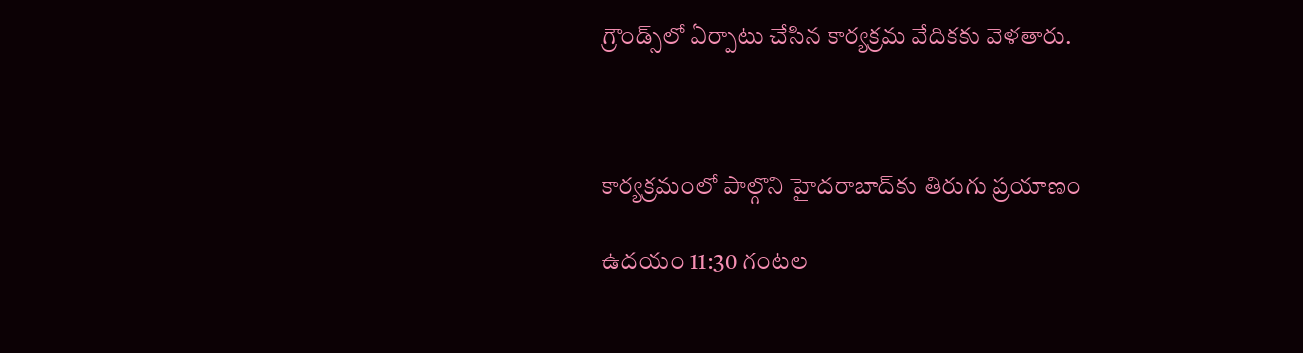గ్రౌండ్స్‌లో ఏర్పాటు చేసిన కార్యక్రమ వేదికకు వెళ‌తారు.



కార్యక్రమంలో పాల్గొని హైదరాబాద్‌కు తిరుగు ప్రయాణం

ఉదయం 11:30 గంటల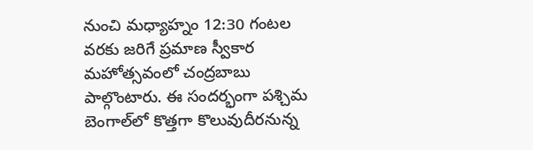నుంచి మధ్యాహ్నం 12:30 గంటల వరకు జరిగే ప్రమాణ స్వీకార మహోత్సవంలో చంద్రబాబు పాల్గొంటారు. ఈ సందర్భంగా పశ్చిమ బెంగాల్‌లో కొత్తగా కొలువుదీరనున్న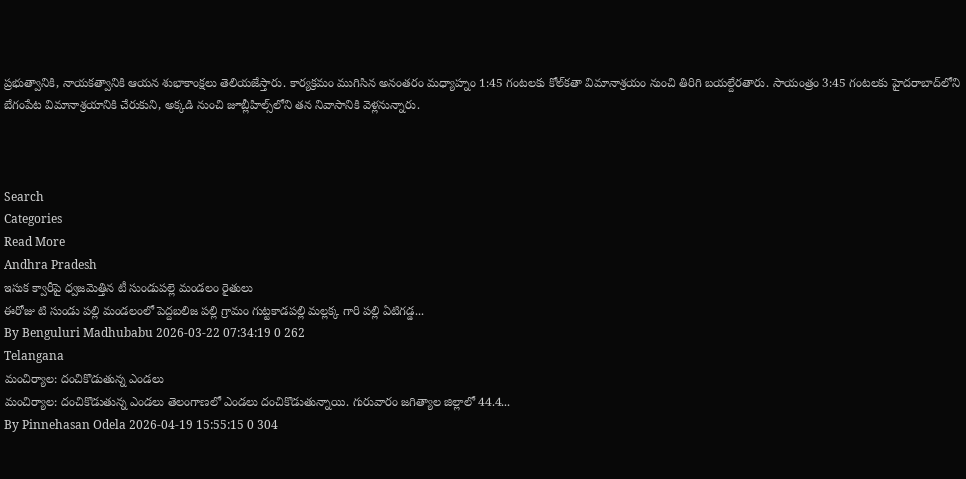ప్రభుత్వానికి, నాయకత్వానికి ఆయన శుభాకాంక్షలు తెలియజేస్తారు. కార్యక్రమం ముగిసిన అనంతరం మధ్యాహ్నం 1:45 గంటలకు కోల్‌కతా విమానాశ్రయం నుంచి తిరిగి బయల్దేరతారు. సాయంత్రం 3:45 గంటలకు హైదరాబాద్‌లోని బేగంపేట విమానాశ్రయానికి చేరుకుని, అక్కడి నుంచి జూబ్లీహిల్స్‌లోని తన నివాసానికి వెళ్లనున్నారు.



Search
Categories
Read More
Andhra Pradesh
ఇసుక క్వారీపై ధ్వజమెత్తిన టీ సుండుపల్లె మండలం రైతులు
ఈరోజు టి సుండు పల్లి మండలంలో పెద్దబలిజ పల్లి గ్రామం గుట్టకాడపల్లి మల్లక్క గారి పల్లి ఏటిగడ్డ...
By Benguluri Madhubabu 2026-03-22 07:34:19 0 262
Telangana
మంచిర్యాల: దంచికొడుతున్న ఎండలు
మంచిర్యాల: దంచికొడుతున్న ఎండలు తెలంగాణలో ఎండలు దంచికొడుతున్నాయి. గురువారం జగిత్యాల జిల్లాలో 44.4...
By Pinnehasan Odela 2026-04-19 15:55:15 0 304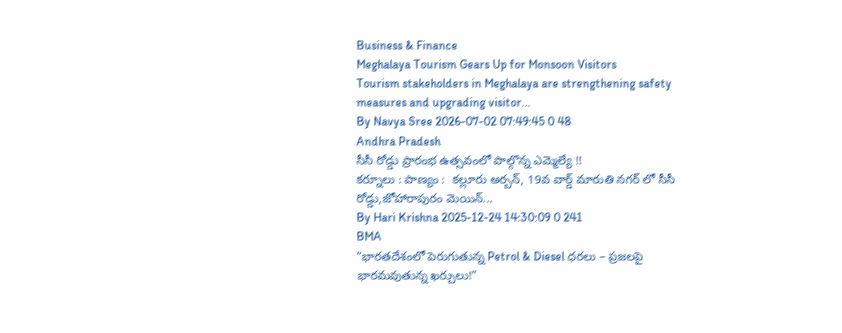Business & Finance
Meghalaya Tourism Gears Up for Monsoon Visitors
Tourism stakeholders in Meghalaya are strengthening safety measures and upgrading visitor...
By Navya Sree 2026-07-02 07:49:45 0 48
Andhra Pradesh
సీసీ రోడ్డు ప్రారంభ ఉత్సవంలో పాల్గొన్న ఎమ్మెల్యే !!
కర్నూలు : పాణ్యం :  కల్లూరు అర్బన్, 19వ వార్డ్ మారుతి నగర్ లో సీసీ రోడ్డు,జోహారాపురం మెయిన్...
By Hari Krishna 2025-12-24 14:30:09 0 241
BMA
“భారతదేశంలో పెరుగుతున్న Petrol & Diesel ధరలు – ప్రజలపై భారమవుతున్న ఖర్చులు!”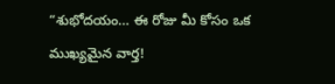“శుభోదయం… ఈ రోజు మీ కోసం ఒక ముఖ్యమైన వార్త!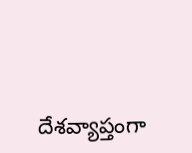దేశవ్యాప్తంగా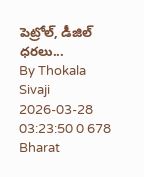పెట్రోల్, డీజిల్ ధరలు...
By Thokala Sivaji 2026-03-28 03:23:50 0 678
Bharat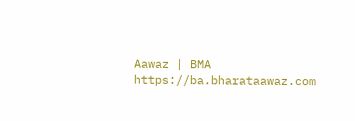Aawaz | BMA https://ba.bharataawaz.com